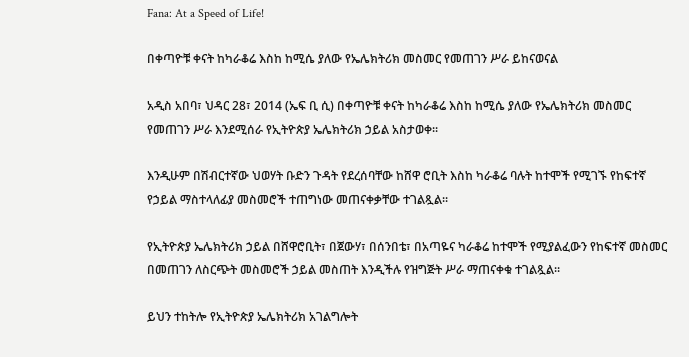Fana: At a Speed of Life!

በቀጣዮቹ ቀናት ከካራቆሬ እስከ ከሚሴ ያለው የኤሌክትሪክ መስመር የመጠገን ሥራ ይከናወናል

አዲስ አበባ፣ ህዳር 28፣ 2014 (ኤፍ ቢ ሲ) በቀጣዮቹ ቀናት ከካራቆሬ እስከ ከሚሴ ያለው የኤሌክትሪክ መስመር የመጠገን ሥራ እንደሚሰራ የኢትዮጵያ ኤሌክትሪክ ኃይል አስታወቀ፡፡

እንዲሁም በሽብርተኛው ህወሃት ቡድን ጉዳት የደረሰባቸው ከሸዋ ሮቢት እስከ ካራቆሬ ባሉት ከተሞች የሚገኙ የከፍተኛ የኃይል ማስተላለፊያ መስመሮች ተጠግነው መጠናቀቃቸው ተገልጿል፡፡

የኢትዮጵያ ኤሌክትሪክ ኃይል በሸዋሮቢት፣ በጀውሃ፣ በሰንበቴ፣ በአጣዬና ካራቆሬ ከተሞች የሚያልፈውን የከፍተኛ መስመር በመጠገን ለስርጭት መስመሮች ኃይል መስጠት እንዲችሉ የዝግጅት ሥራ ማጠናቀቁ ተገልጿል፡፡

ይህን ተከትሎ የኢትዮጵያ ኤሌክትሪክ አገልግሎት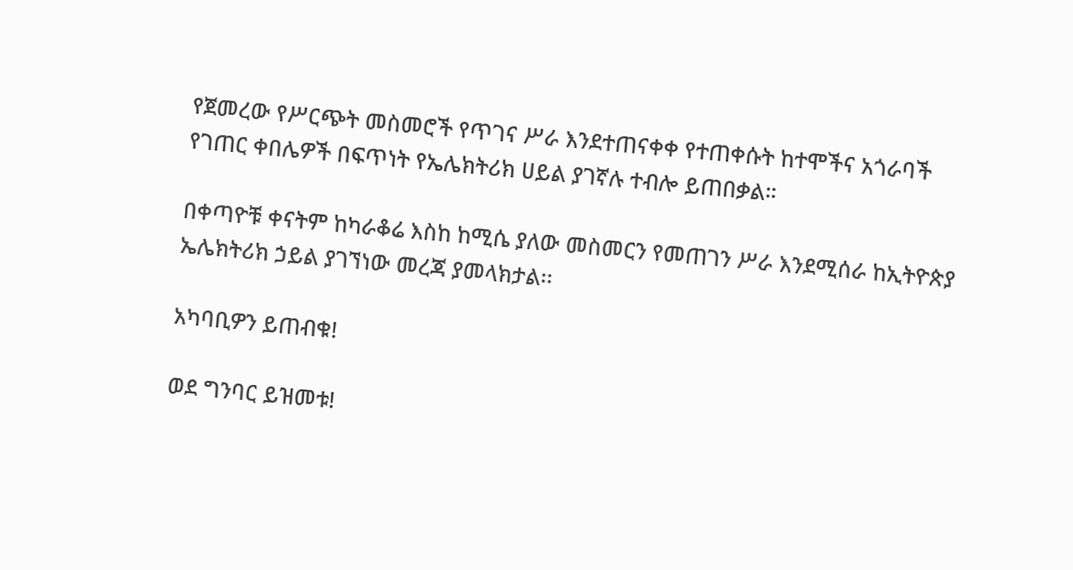የጀመረው የሥርጭት መስመሮች የጥገና ሥራ እንደተጠናቀቀ የተጠቀሱት ከተሞችና አጎራባች የገጠር ቀበሌዎች በፍጥነት የኤሌክትሪክ ሀይል ያገኛሉ ተብሎ ይጠበቃል።

በቀጣዮቹ ቀናትም ከካራቆሬ እስከ ከሚሴ ያለው መስመርን የመጠገን ሥራ እንደሚሰራ ከኢትዮጵያ ኤሌክትሪክ ኃይል ያገኘነው መረጃ ያመላክታል፡፡

አካባቢዎን ይጠብቁ!

ወደ ግንባር ይዝመቱ!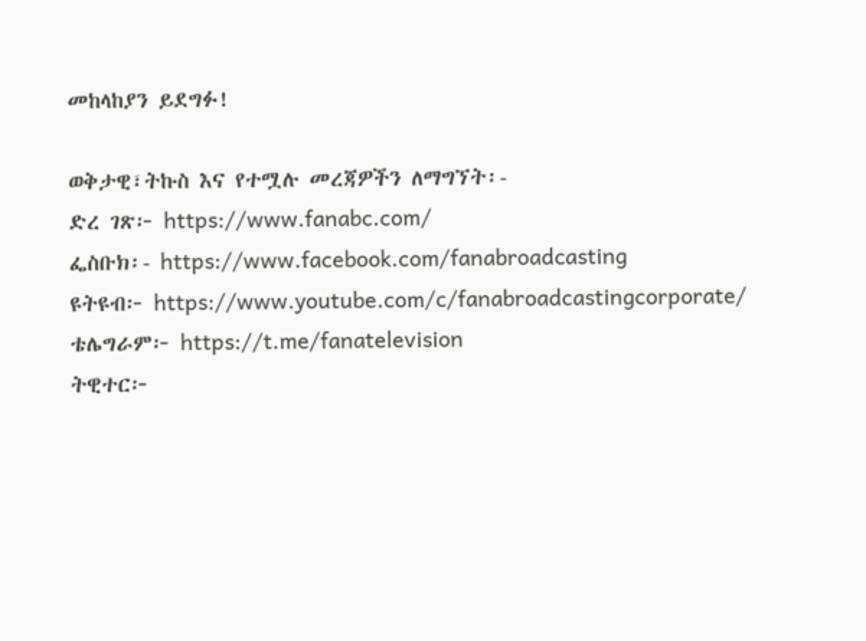መከላከያን ይደግፉ!

ወቅታዊ፣ትኩስ እና የተሟሉ መረጃዎችን ለማግኘት፡-
ድረ ገጽ፦ https://www.fanabc.com/
ፌስቡክ፡- https://www.facebook.com/fanabroadcasting
ዩትዩብ፦ https://www.youtube.com/c/fanabroadcastingcorporate/
ቴሌግራም፦ https://t.me/fanatelevision
ትዊተር፦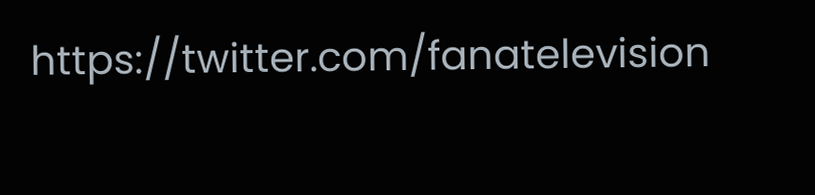https://twitter.com/fanatelevision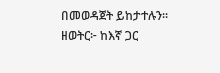በመወዳጀት ይከታተሉን፡፡
ዘወትር፦ ከእኛ ጋር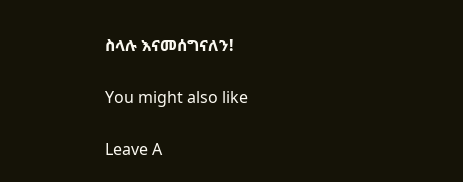ስላሉ እናመሰግናለን!

You might also like

Leave A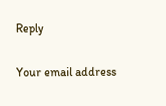Reply

Your email address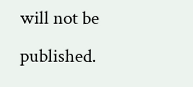will not be published.